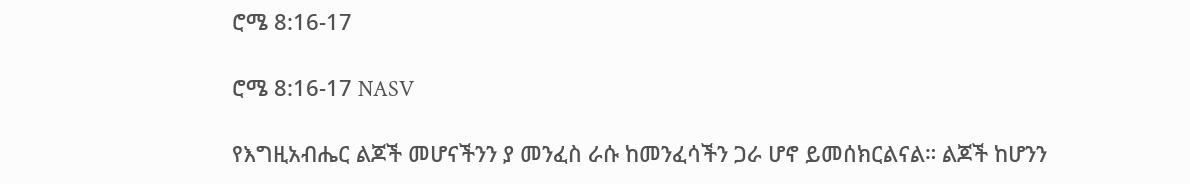ሮሜ 8:16-17

ሮሜ 8:16-17 NASV

የእግዚአብሔር ልጆች መሆናችንን ያ መንፈስ ራሱ ከመንፈሳችን ጋራ ሆኖ ይመሰክርልናል። ልጆች ከሆንን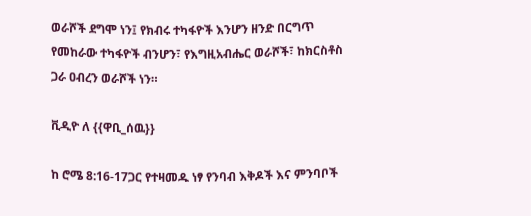ወራሾች ደግሞ ነን፤ የክብሩ ተካፋዮች እንሆን ዘንድ በርግጥ የመከራው ተካፋዮች ብንሆን፣ የእግዚአብሔር ወራሾች፣ ከክርስቶስ ጋራ ዐብረን ወራሾች ነን።

ቪዲዮ ለ {{ዋቢ_ሰዉ}}

ከ ሮሜ 8:16-17ጋር የተዛመዱ ነፃ የንባብ እቅዶች እና ምንባቦች